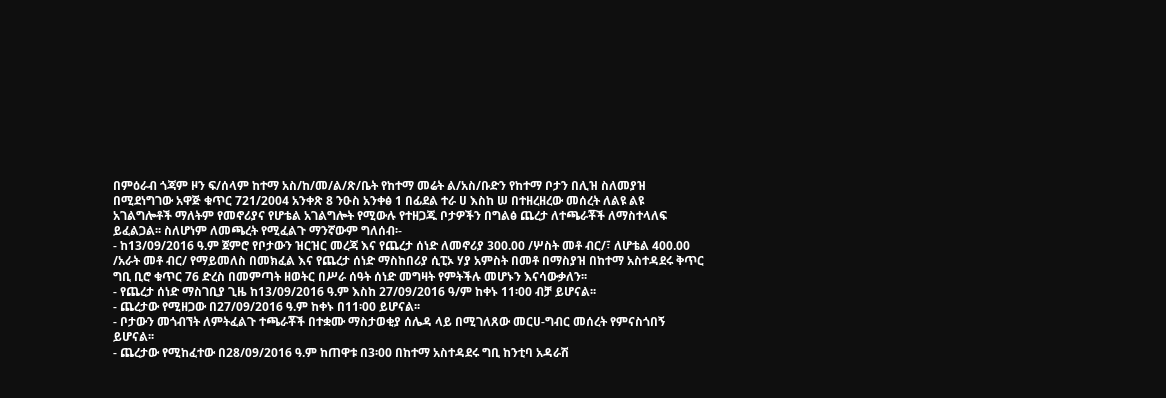በምዕራብ ጎጃም ዞን ፍ/ሰላም ከተማ አስ/ከ/መ/ል/ጽ/ቤት የከተማ መሬት ል/አስ/ቡድን የከተማ ቦታን በሊዝ ስለመያዝ በሚደነግገው አዋጅ ቁጥር 721/2004 አንቀጽ 8 ንዑስ አንቀፅ 1 በፊደል ተራ ሀ እስከ ሠ በተዘረዘረው መሰረት ለልዩ ልዩ አገልግሎቶች ማለትም የመኖሪያና የሆቴል አገልግሎት የሚውሉ የተዘጋጁ ቦታዎችን በግልፅ ጨረታ ለተጫራቾች ለማስተላለፍ ይፈልጋል፡፡ ስለሆነም ለመጫረት የሚፈልጉ ማንኛውም ግለሰብ፡-
- ከ13/09/2016 ዓ.ም ጀምሮ የቦታውን ዝርዝር መረጃ እና የጨረታ ሰነድ ለመኖሪያ 300.00 /ሦስት መቶ ብር/፣ ለሆቴል 400.00 /አራት መቶ ብር/ የማይመለስ በመክፈል እና የጨረታ ሰነድ ማስከበሪያ ሲፒኦ ሃያ አምስት በመቶ በማስያዝ በከተማ አስተዳደሩ ቅጥር ግቢ ቢሮ ቁጥር 76 ድረስ በመምጣት ዘወትር በሥራ ሰዓት ሰነድ መግዛት የምትችሉ መሆኑን እናሳውቃለን፡፡
- የጨረታ ሰነድ ማስገቢያ ጊዜ ከ13/09/2016 ዓ.ም እስከ 27/09/2016 ዓ/ም ከቀኑ 11፡00 ብቻ ይሆናል፡፡
- ጨረታው የሚዘጋው በ27/09/2016 ዓ.ም ከቀኑ በ11፡00 ይሆናል፡፡
- ቦታውን መጎብኘት ለምትፈልጉ ተጫራቾች በተቋሙ ማስታወቂያ ሰሌዳ ላይ በሚገለጸው መርሀ-ግብር መሰረት የምናስጎበኝ ይሆናል፡፡
- ጨረታው የሚከፈተው በ28/09/2016 ዓ.ም ከጠዋቱ በ3፡00 በከተማ አስተዳደሩ ግቢ ከንቲባ አዳራሽ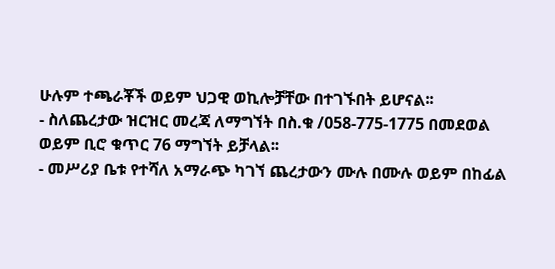ሁሉም ተጫራቾች ወይም ህጋዊ ወኪሎቻቸው በተገኙበት ይሆናል፡፡
- ስለጨረታው ዝርዝር መረጃ ለማግኘት በስ.ቁ /058-775-1775 በመደወል ወይም ቢሮ ቁጥር 76 ማግኘት ይቻላል፡፡
- መሥሪያ ቤቱ የተሻለ አማራጭ ካገኘ ጨረታውን ሙሉ በሙሉ ወይም በከፊል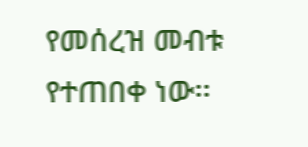የመሰረዝ መብቱ የተጠበቀ ነው፡፡